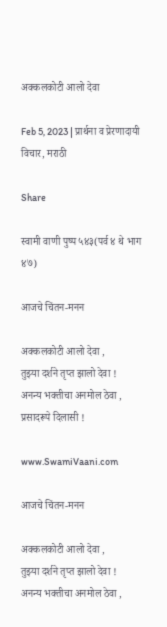अक्कलकोटी आलो देवा

Feb 5, 2023 | प्रार्थना व प्रेरणादायी विचार, मराठी

Share

स्वामी वाणी पुष्प ५४३(पर्व ४ थे भाग ४७)

आजचे चिंतन-मनन

अक्कलकोटी आलो देवा ,
तुझ्या दर्शने तृप्त झालो देवा !
अनन्य भक्तीचा अनमोल ठेवा ,
प्रसादरूपे दिलासी !

www.SwamiVaani.com

आजचे चिंतन-मनन

अक्कलकोटी आलो देवा ,
तुझ्या दर्शने तृप्त झालो देवा !
अनन्य भक्तीचा अनमोल ठेवा ,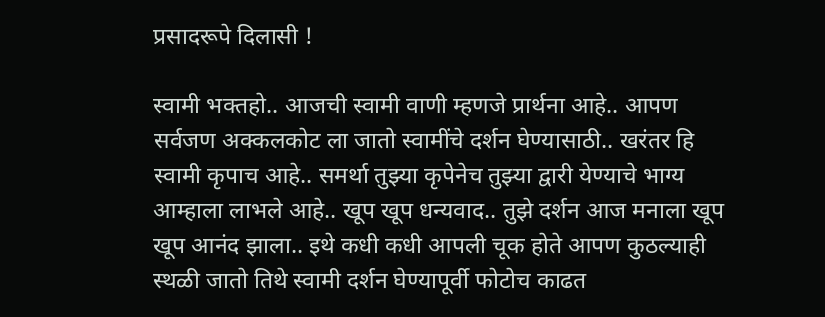प्रसादरूपे दिलासी !

स्वामी भक्तहो.. आजची स्वामी वाणी म्हणजे प्रार्थना आहे.. आपण सर्वजण अक्कलकोट ला जातो स्वामींचे दर्शन घेण्यासाठी.. खरंतर हि स्वामी कृपाच आहे.. समर्था तुझ्या कृपेनेच तुझ्या द्वारी येण्याचे भाग्य आम्हाला लाभले आहे.. खूप खूप धन्यवाद.. तुझे दर्शन आज मनाला खूप खूप आनंद झाला.. इथे कधी कधी आपली चूक होते आपण कुठल्याही स्थळी जातो तिथे स्वामी दर्शन घेण्यापूर्वी फोटोच काढत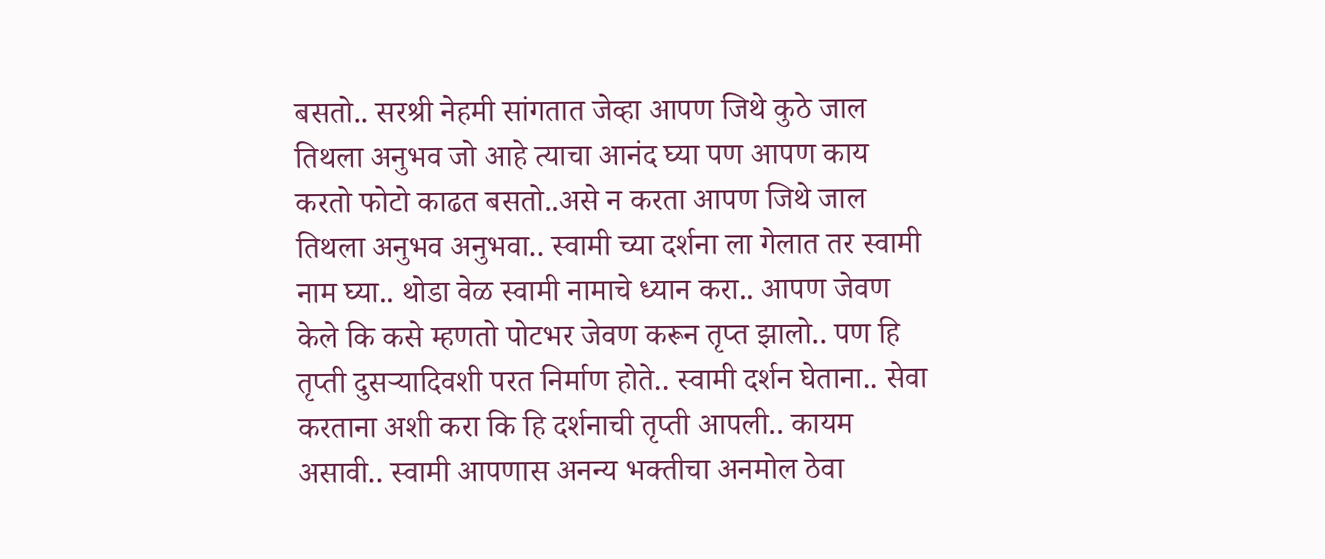बसतो.. सरश्री नेहमी सांगतात जेव्हा आपण जिथे कुठे जाल तिथला अनुभव जो आहे त्याचा आनंद घ्या पण आपण काय करतो फोटो काढत बसतो..असे न करता आपण जिथे जाल तिथला अनुभव अनुभवा.. स्वामी च्या दर्शना ला गेलात तर स्वामी नाम घ्या.. थोडा वेळ स्वामी नामाचे ध्यान करा.. आपण जेवण केले कि कसे म्हणतो पोटभर जेवण करून तृप्त झालो.. पण हि तृप्ती दुसऱ्यादिवशी परत निर्माण होते.. स्वामी दर्शन घेताना.. सेवा करताना अशी करा कि हि दर्शनाची तृप्ती आपली.. कायम असावी.. स्वामी आपणास अनन्य भक्तीचा अनमोल ठेवा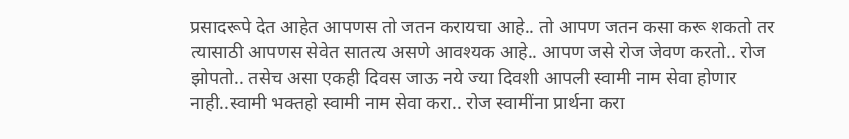प्रसादरूपे देत आहेत आपणस तो जतन करायचा आहे.. तो आपण जतन कसा करू शकतो तर त्यासाठी आपणस सेवेत सातत्य असणे आवश्यक आहे.. आपण जसे रोज जेवण करतो.. रोज झोपतो.. तसेच असा एकही दिवस जाऊ नये ज्या दिवशी आपली स्वामी नाम सेवा होणार नाही..स्वामी भक्तहो स्वामी नाम सेवा करा.. रोज स्वामींना प्रार्थना करा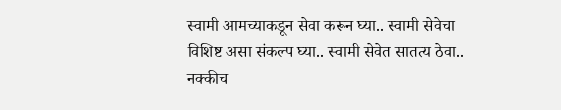स्वामी आमच्याकडून सेवा करून घ्या.. स्वामी सेवेचा विशिष्ट असा संकल्प घ्या.. स्वामी सेवेत सातत्य ठेवा.. नक्कीच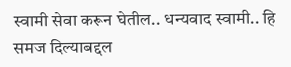स्वामी सेवा करून घेतील.. धन्यवाद स्वामी.. हि समज दिल्याबद्दल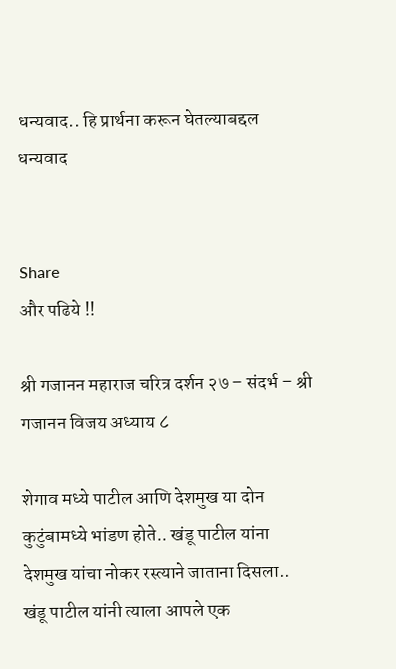धन्यवाद.. हि प्रार्थना करून घेतल्याबद्दल धन्यवाद


Share
और पढिये !!

श्री गजानन महाराज चरित्र दर्शन २७ – संदर्भ – श्री गजानन विजय अध्याय ८

शेगाव मध्ये पाटील आणि देशमुख या दोन कुटुंबामध्ये भांडण होते.. खंडू पाटील यांना देशमुख यांचा नोकर रस्त्याने जाताना दिसला.. खंडू पाटील यांनी त्याला आपले एक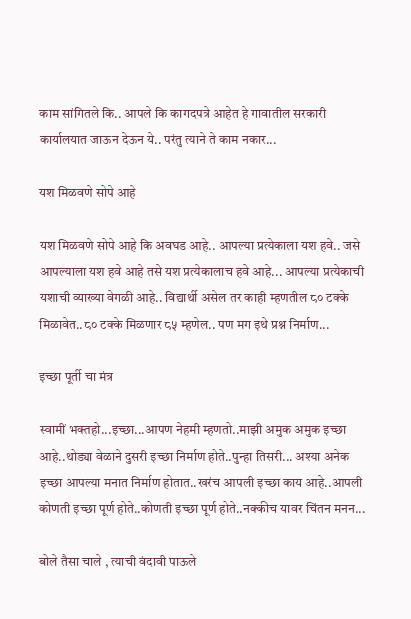काम सांगितले कि.. आपले कि कागदपत्रे आहेत हे गावातील सरकारी कार्यालयात जाऊन देऊन ये.. परंतु त्याने ते काम नकार...

यश मिळवणे सोपे आहे

यश मिळवणे सोपे आहे कि अवघड आहे.. आपल्या प्रत्येकाला यश हवे.. जसे आपल्याला यश हवे आहे तसे यश प्रत्येकालाच हवे आहे... आपल्या प्रत्येकाची यशाची व्याख्या वेगळी आहे.. विद्यार्थी असेल तर काही म्हणतील ८० टक्के मिळावेत..८० टक्के मिळणार ८५ म्हणेल.. पण मग इथे प्रश्न निर्माण...

इच्छा पूर्ती चा मंत्र

स्वामीं भक्तहो...इच्छा...आपण नेहमी म्हणतो..माझी अमुक अमुक इच्छा आहे..थोड्या वेळाने दुसरी इच्छा निर्माण होते..पुन्हा तिसरी... अश्या अनेक इच्छा आपल्या मनात निर्माण होतात..खरंच आपली इच्छा काय आहे..आपली कोणती इच्छा पूर्ण होते..कोणती इच्छा पूर्ण होते..नक्कीच यावर चिंतन मनन...

बोले तैसा चाले , त्याची वंदावी पाऊले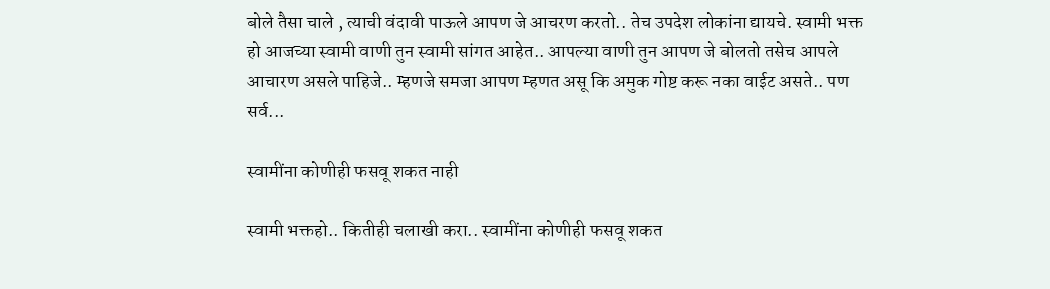बोले तैसा चाले , त्याची वंदावी पाऊले आपण जे आचरण करतो.. तेच उपदेश लोकांना द्यायचे. स्वामी भक्त हो आजच्या स्वामी वाणी तुन स्वामी सांगत आहेत.. आपल्या वाणी तुन आपण जे बोलतो तसेच आपले आचारण असले पाहिजे.. म्हणजे समजा आपण म्हणत असू कि अमुक गोष्ट करू नका वाईट असते.. पण सर्व...

स्वामींना कोणीही फसवू शकत नाही

स्वामी भक्तहो.. कितीही चलाखी करा.. स्वामींना कोणीही फसवू शकत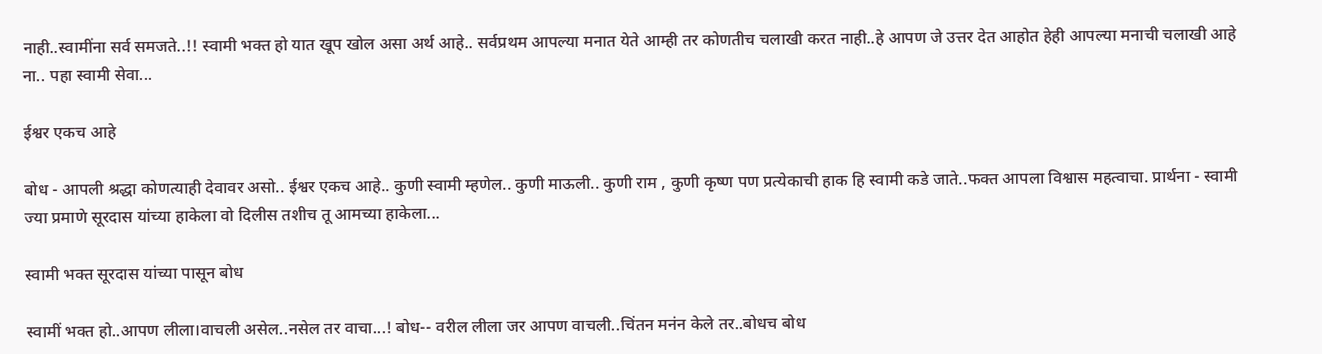नाही..स्वामींना सर्व समजते..!! स्वामी भक्त हो यात खूप खोल असा अर्थ आहे.. सर्वप्रथम आपल्या मनात येते आम्ही तर कोणतीच चलाखी करत नाही..हे आपण जे उत्तर देत आहोत हेही आपल्या मनाची चलाखी आहे ना.. पहा स्वामी सेवा...

ईश्वर एकच आहे

बोध - आपली श्रद्धा कोणत्याही देवावर असो.. ईश्वर एकच आहे.. कुणी स्वामी म्हणेल.. कुणी माऊली.. कुणी राम , कुणी कृष्ण पण प्रत्येकाची हाक हि स्वामी कडे जाते..फक्त आपला विश्वास महत्वाचा. प्रार्थना - स्वामी ज्या प्रमाणे सूरदास यांच्या हाकेला वो दिलीस तशीच तू आमच्या हाकेला...

स्वामी भक्त सूरदास यांच्या पासून बोध

स्वामीं भक्त हो..आपण लीला।वाचली असेल..नसेल तर वाचा...! बोध-- वरील लीला जर आपण वाचली..चिंतन मनंन केले तर..बोधच बोध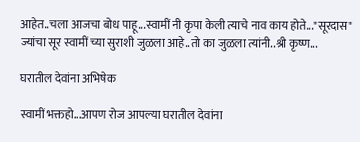आहेत..चला आजचा बोध पाहू...स्वामीं नी कृपा केली त्याचे नाव काय होते..."सूरदास" ज्यांचा सूर स्वामीं च्या सुराशी जुळला आहे..तो का जुळला त्यांनी..श्री कृष्ण...

घरातील देवांना अभिषेक

स्वामीं भक्तहो...आपण रोज आपल्या घरातील देवांना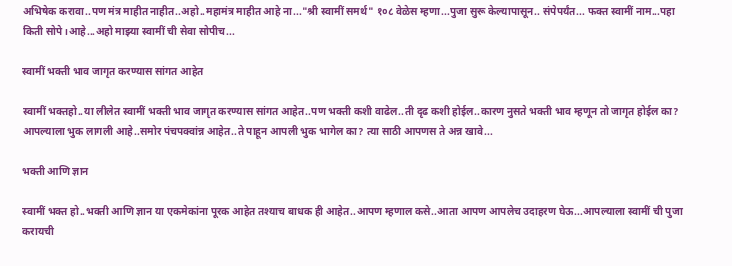अभिषेक करावा..पण मंत्र माहीत नाहीत..अहो..महामंत्र माहीत आहे ना..."श्री स्वामीं समर्थ" १०८ वेळेस म्हणा...पुजा सुरू केल्यापासून.. संपेपर्यंत... फक्त स्वामीं नाम...पहा किती सोपे।आहे...अहो माझ्या स्वामीं ची सेवा सोपीच...

स्वामीं भक्ती भाव जागृत करण्यास सांगत आहेत

स्वामीं भक्तहो..या लीलेत स्वामीं भक्ती भाव जागृत करण्यास सांगत आहेत..पण भक्ती कशी वाढेल..ती दृढ कशी होईल..कारण नुसते भक्ती भाव म्हणून तो जागृत होईल का? आपल्याला भुक लागली आहे..समोर पंचपक्वांन्न आहेत..ते पाहून आपली भुक भागेल का? त्या साठी आपणस ते अन्न खावे...

भक्ती आणि ज्ञान

स्वामीं भक्त हो..भक्ती आणि ज्ञान या एकमेकांना पूरक आहेत तश्याच बाधक ही आहेत..आपण म्हणाल कसे..आता आपण आपलेच उदाहरण घेऊ...आपल्याला स्वामीं ची पुजा करायची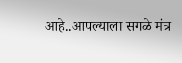आहे..आपल्याला सगळे मंत्र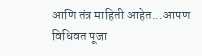आणि तंत्र माहिती आहेत...आपण विधिवत पूजा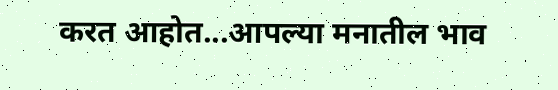करत आहोत...आपल्या मनातील भाव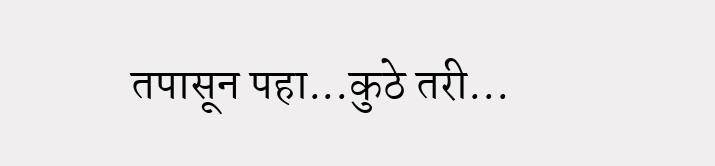तपासून पहा...कुठे तरी...